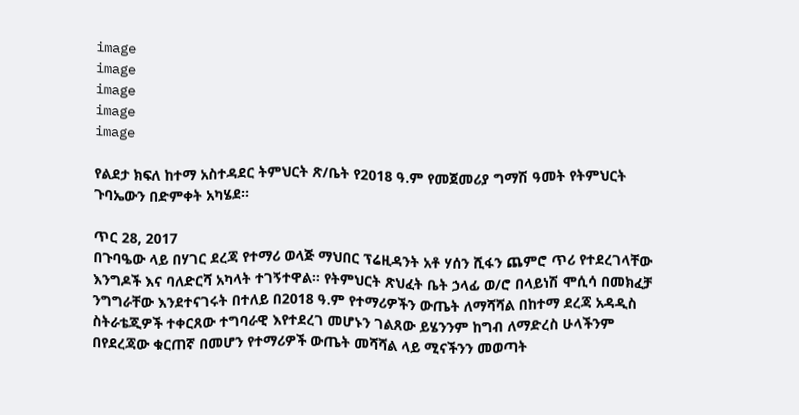image
image
image
image
image

የልደታ ክፍለ ከተማ አስተዳደር ትምህርት ጽ/ቤት የ2018 ዓ.ም የመጀመሪያ ግማሽ ዓመት የትምህርት ጉባኤውን በድምቀት አካሄደ።

ጥር 28, 2017
በጉባዔው ላይ በሃገር ደረጃ የተማሪ ወላጅ ማህበር ፕሬዚዳንት አቶ ሃሰን ሺፋን ጨምሮ ጥሪ የተደረገላቸው እንግዶች እና ባለድርሻ አካላት ተገኝተዋል። የትምህርት ጽህፈት ቤት ኃላፊ ወ/ሮ በላይነሽ ሞሲሳ በመክፈቻ ንግግራቸው እንደተናገሩት በተለይ በ2018 ዓ.ም የተማሪዎችን ውጤት ለማሻሻል በከተማ ደረጃ አዳዲስ ስትራቴጂዎች ተቀርጸው ተግባራዊ እየተደረገ መሆኑን ገልጸው ይሄንንም ከግብ ለማድረስ ሁላችንም በየደረጃው ቁርጠኛ በመሆን የተማሪዎች ውጤት መሻሻል ላይ ሚናችንን መወጣት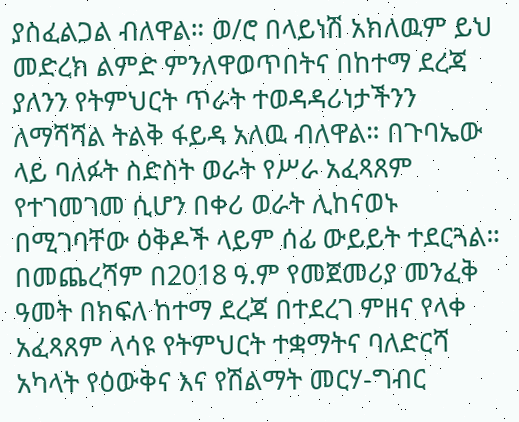ያስፈልጋል ብለዋል። ወ/ሮ በላይነሽ አክለዉም ይህ መድረክ ልምድ ምንለዋወጥበትና በከተማ ደረጃ ያለንን የትምህርት ጥራት ተወዳዳሪነታችንን ለማሻሻል ትልቅ ፋይዳ አለዉ ብለዋል። በጉባኤው ላይ ባለፉት ስድስት ወራት የሥራ አፈጻጸም የተገመገመ ሲሆን በቀሪ ወራት ሊከናወኑ በሚገባቸው ዕቅዶች ላይም ሰፊ ውይይት ተደርጓል። በመጨረሻም በ2018 ዓ.ም የመጀመሪያ መንፈቅ ዓመት በክፍለ ከተማ ደረጃ በተደረገ ምዘና የላቀ አፈጻጸም ላሳዩ የትምህርት ተቋማትና ባለድርሻ አካላት የዕውቅና እና የሽልማት መርሃ-ግብር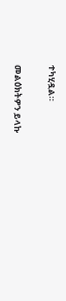ተካሂዷል።

መልዕክትዎን ይላኩ